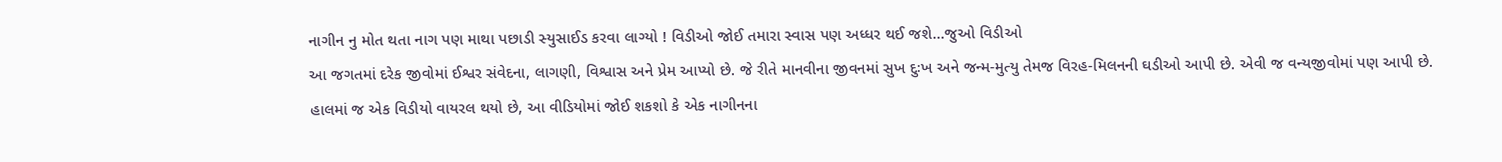નાગીન નુ મોત થતા નાગ પણ માથા પછાડી સ્યુસાઈડ કરવા લાગ્યો ! વિડીઓ જોઈ તમારા સ્વાસ પણ અધ્ધર થઈ જશે…જુઓ વિડીઓ
આ જગતમાં દરેક જીવોમાં ઈશ્વર સંવેદના, લાગણી, વિશ્વાસ અને પ્રેમ આપ્યો છે. જે રીતે માનવીના જીવનમાં સુખ દુઃખ અને જન્મ-મુત્યુ તેમજ વિરહ-મિલનની ઘડીઓ આપી છે. એવી જ વન્યજીવોમાં પણ આપી છે. હાલમાં જ એક વિડીયો વાયરલ થયો છે, આ વીડિયોમાં જોઈ શકશો કે એક નાગીનના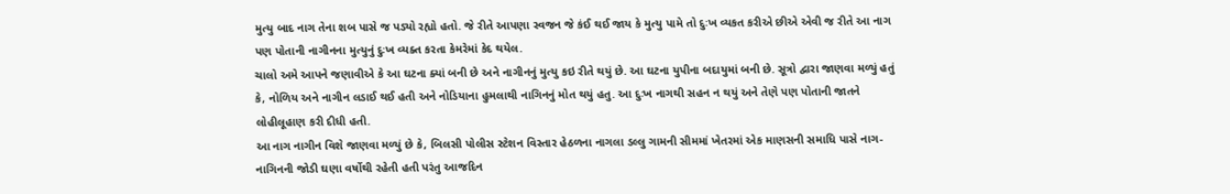મુત્યુ બાદ નાગ તેના શબ પાસે જ પડ્યો રહ્યો હતો. જે રીતે આપણા સ્વજન જે કંઈ થઈ જાય કે મુત્યુ પામે તો દુઃખ વ્યકત કરીએ છીએ એવી જ રીતે આ નાગ પણ પોતાની નાગીનના મુત્યુનું દુઃખ વ્યક્ત કરતા કેમરેમાં કેદ થયેલ.
ચાલો અમે આપને જણાવીએ કે આ ઘટના ક્યાં બની છે અને નાગીનનું મુત્યુ કઇ રીતે થયું છે. આ ઘટના યુપીના બદાયુમાં બની છે. સૂત્રો દ્વારા જાણવા મળ્યું હતું કે, નોળિય અને નાગીન લડાઈ થઈ હતી અને નોડિયાના હુમલાથી નાગિનનું મોત થયું હતુ. આ દુઃખ નાગથી સહન ન થયું અને તેણે પણ પોતાની જાતને લોહીલૂહાણ કરી દીધી હતી.
આ નાગ નાગીન વિશે જાણવા મળ્યું છે કે, બિલસી પોલીસ સ્ટેશન વિસ્તાર હેઠળના નાગલા ડલ્લુ ગામની સીમમાં ખેતરમાં એક માણસની સમાધિ પાસે નાગ-નાગિનની જોડી ઘણા વર્ષોથી રહેતી હતી પરંતુ આજદિન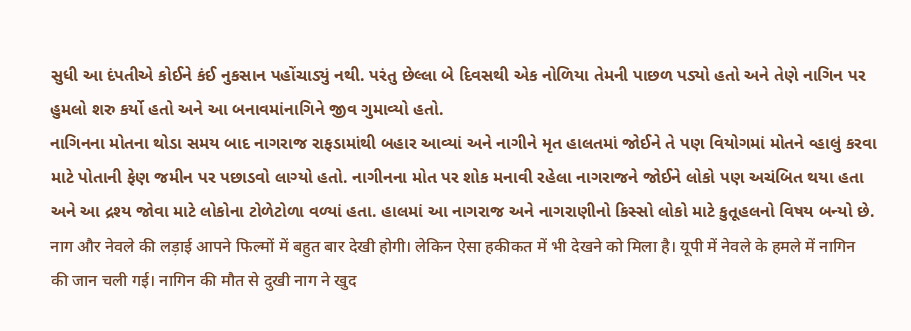સુધી આ દંપતીએ કોઈને કંઈ નુકસાન પહોંચાડ્યું નથી. પરંતુ છેલ્લા બે દિવસથી એક નોળિયા તેમની પાછળ પડ્યો હતો અને તેણે નાગિન પર હુમલો શરુ કર્યો હતો અને આ બનાવમાંનાગિને જીવ ગુમાવ્યો હતો.
નાગિનના મોતના થોડા સમય બાદ નાગરાજ રાફડામાંથી બહાર આવ્યાં અને નાગીને મૃત હાલતમાં જોઈને તે પણ વિયોગમાં મોતને વ્હાલું કરવા માટે પોતાની ફેણ જમીન પર પછાડવો લાગ્યો હતો. નાગીનના મોત પર શોક મનાવી રહેલા નાગરાજને જોઈને લોકો પણ અચંબિત થયા હતા અને આ દ્રશ્ય જોવા માટે લોકોના ટોળેટોળા વળ્યાં હતા. હાલમાં આ નાગરાજ અને નાગરાણીનો કિસ્સો લોકો માટે કુતૂહલનો વિષય બન્યો છે.
नाग और नेवले की लड़ाई आपने फिल्मों में बहुत बार देखी होगी। लेकिन ऐसा हकीकत में भी देखने को मिला है। यूपी में नेवले के हमले में नागिन की जान चली गई। नागिन की मौत से दुखी नाग ने खुद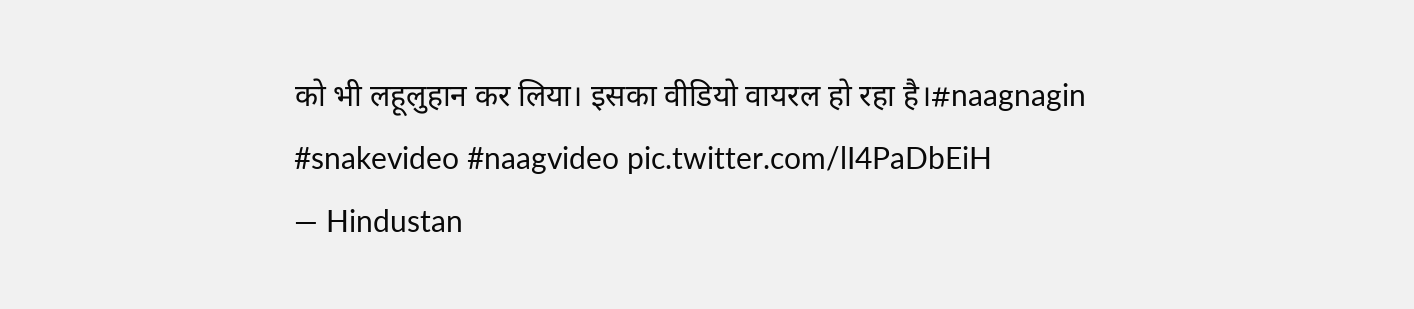को भी लहूलुहान कर लिया। इसका वीडियो वायरल हो रहा है।#naagnagin #snakevideo #naagvideo pic.twitter.com/lI4PaDbEiH
— Hindustan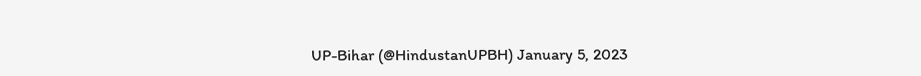UP-Bihar (@HindustanUPBH) January 5, 2023